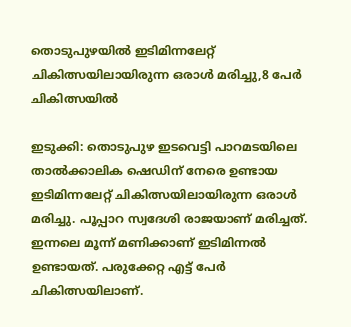തൊടുപുഴയിൽ ഇടിമിന്നലേറ്റ് ചികിത്സയിലായിരുന്ന ഒരാൾ മരിച്ചു,8 പേർ ചികിത്സയിൽ

ഇടുക്കി: തൊടുപുഴ ഇടവെട്ടി പാറമടയിലെ താൽക്കാലിക ഷെഡിന് നേരെ ഉണ്ടായ ഇടിമിന്നലേറ്റ് ചികിത്സയിലായിരുന്ന ഒരാൾ മരിച്ചു. പൂപ്പാറ സ്വദേശി രാജയാണ് മരിച്ചത്. ഇന്നലെ മൂന്ന് മണിക്കാണ് ഇടിമിന്നൽ ഉണ്ടായത്. പരുക്കേറ്റ എട്ട് പേർ ചികിത്സയിലാണ്.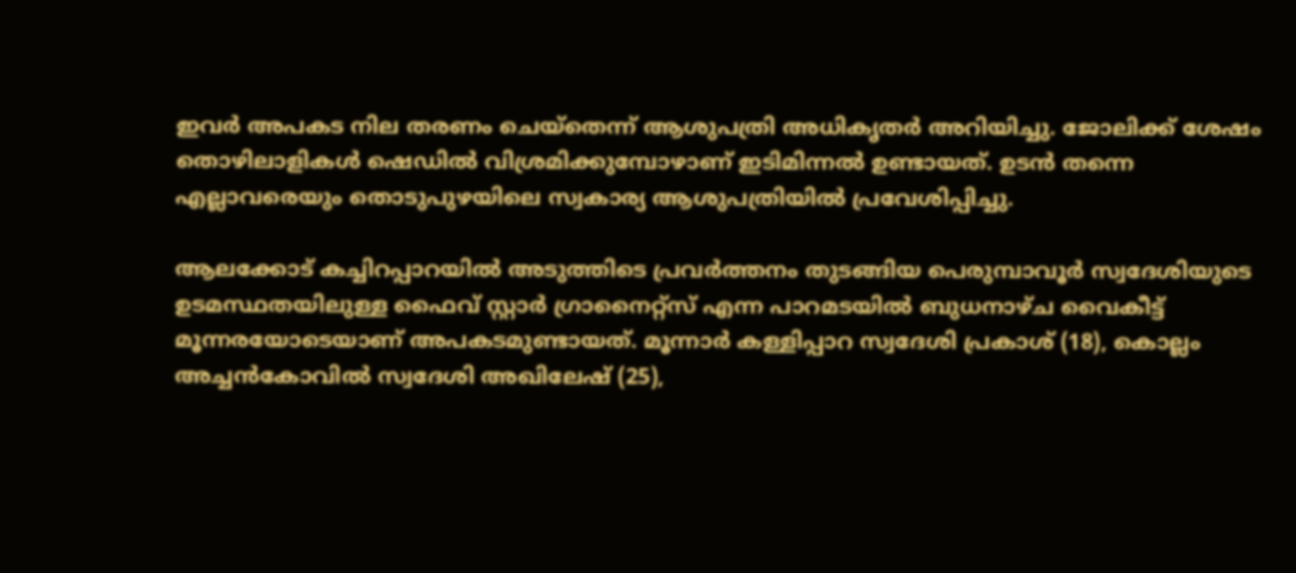ഇവര്‍ അപകട നില തരണം ചെയ്തെന്ന് ആശുപത്രി അധികൃതര്‍ അറിയിച്ചു. ജോലിക്ക് ശേഷം തൊഴിലാളികൾ ഷെഡിൽ വിശ്രമിക്കുമ്പോഴാണ് ഇടിമിന്നൽ ഉണ്ടായത്. ഉടൻ തന്നെ എല്ലാവരെയും തൊടുപുഴയിലെ സ്വകാര്യ ആശുപത്രിയിൽ പ്രവേശിപ്പിച്ചു.

ആലക്കോട് കച്ചിറപ്പാറയില്‍ അടുത്തിടെ പ്രവര്‍ത്തനം തുടങ്ങിയ പെരുമ്പാവൂര്‍ സ്വദേശിയുടെ ഉടമസ്ഥതയിലുള്ള ഫൈവ് സ്റ്റാര്‍ ഗ്രാനൈറ്റ്സ് എന്ന പാറമടയില്‍ ബുധനാഴ്ച വൈകീട്ട് മൂന്നരയോടെയാണ് അപകടമുണ്ടായത്. മൂന്നാര്‍ കള്ളിപ്പാറ സ്വദേശി പ്രകാശ് (18), കൊല്ലം അച്ചന്‍കോവില്‍ സ്വദേശി അഖിലേഷ് (25),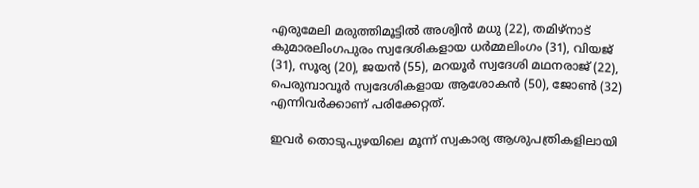എരുമേലി മരുത്തിമൂട്ടില്‍ അശ്വിന്‍ മധു (22), തമിഴ്നാട് കുമാരലിംഗപുരം സ്വദേശികളായ ധര്‍മ്മലിംഗം (31), വിയജ് (31), സൂര്യ (20), ജയന്‍ (55), മറയൂര്‍ സ്വദേശി മഥനരാജ് (22), പെരുമ്പാവൂര്‍ സ്വദേശികളായ ആശോകന്‍ (50), ജോണ്‍ (32) എന്നിവര്‍ക്കാണ് പരിക്കേറ്റത്.

ഇവര്‍ തൊടുപുഴയിലെ മൂന്ന് സ്വകാര്യ ആശുപത്രികളിലായി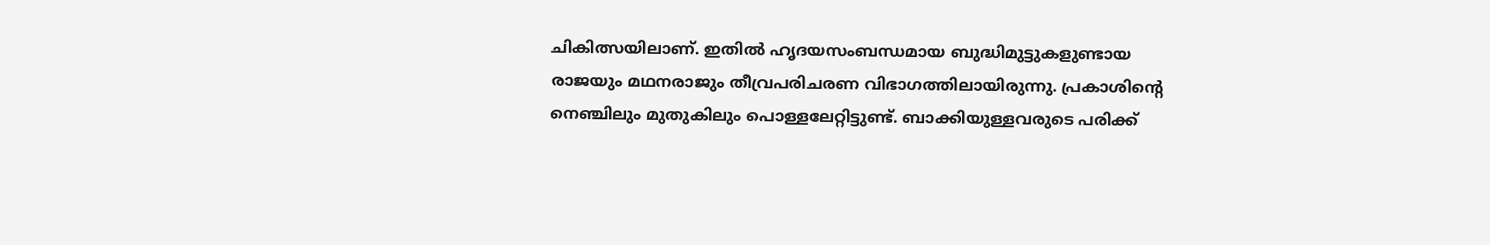ചികിത്സയിലാണ്. ഇതില്‍ ഹൃദയസംബന്ധമായ ബുദ്ധിമുട്ടുകളുണ്ടായ രാജയും മഥനരാജും തീവ്രപരിചരണ വിഭാഗത്തിലായിരുന്നു. പ്രകാശിന്റെ നെഞ്ചിലും മുതുകിലും പൊള്ളലേറ്റിട്ടുണ്ട്. ബാക്കിയുള്ളവരുടെ പരിക്ക്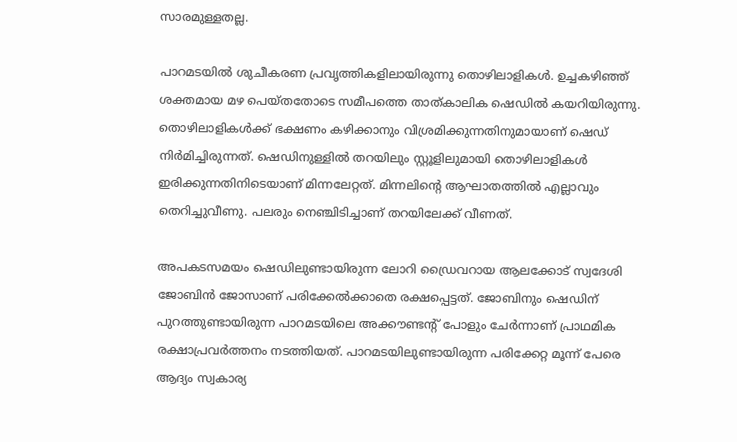സാരമുള്ളതല്ല.

പാറമടയില്‍ ശുചീകരണ പ്രവൃത്തികളിലായിരുന്നു തൊഴിലാളികള്‍. ഉച്ചകഴിഞ്ഞ് ശക്തമായ മഴ പെയ്തതോടെ സമീപത്തെ താത്കാലിക ഷെഡില്‍ കയറിയിരുന്നു. തൊഴിലാളികള്‍ക്ക് ഭക്ഷണം കഴിക്കാനും വിശ്രമിക്കുന്നതിനുമായാണ് ഷെഡ് നിര്‍മിച്ചിരുന്നത്. ഷെഡിനുള്ളില്‍ തറയിലും സ്റ്റൂളിലുമായി തൊഴിലാളികള്‍ ഇരിക്കുന്നതിനിടെയാണ് മിന്നലേറ്റത്. മിന്നലിന്റെ ആഘാതത്തില്‍ എല്ലാവും തെറിച്ചുവീണു. പലരും നെഞ്ചിടിച്ചാണ് തറയിലേക്ക് വീണത്.

അപകടസമയം ഷെഡിലുണ്ടായിരുന്ന ലോറി ഡ്രൈവറായ ആലക്കോട് സ്വദേശി ജോബിന്‍ ജോസാണ് പരിക്കേല്‍ക്കാതെ രക്ഷപ്പെട്ടത്. ജോബിനും ഷെഡിന് പുറത്തുണ്ടായിരുന്ന പാറമടയിലെ അക്കൗണ്ടന്റ് പോളും ചേര്‍ന്നാണ് പ്രാഥമിക രക്ഷാപ്രവര്‍ത്തനം നടത്തിയത്. പാറമടയിലുണ്ടായിരുന്ന പരിക്കേറ്റ മൂന്ന് പേരെ ആദ്യം സ്വകാര്യ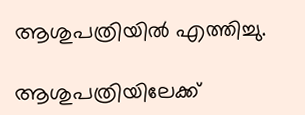ആശുപത്രിയില്‍ എത്തിച്ചു.

ആശുപത്രിയിലേക്ക്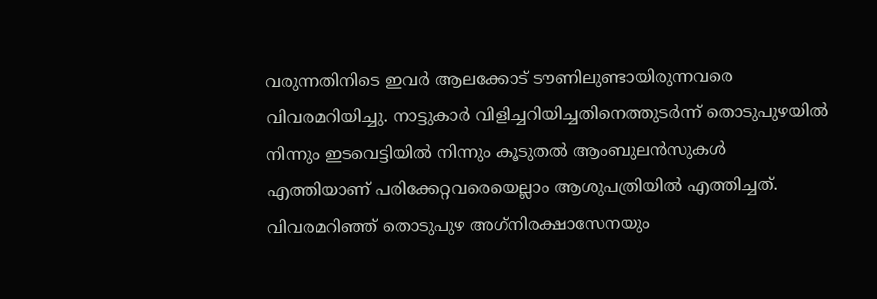വരുന്നതിനിടെ ഇവര്‍ ആലക്കോട് ടൗണിലുണ്ടായിരുന്നവരെ വിവരമറിയിച്ചു. നാട്ടുകാര്‍ വിളിച്ചറിയിച്ചതിനെത്തുടര്‍ന്ന് തൊടുപുഴയില്‍ നിന്നും ഇടവെട്ടിയില്‍ നിന്നും കൂടുതല്‍ ആംബുലന്‍സുകള്‍ എത്തിയാണ് പരിക്കേറ്റവരെയെല്ലാം ആശുപത്രിയില്‍ എത്തിച്ചത്. വിവരമറിഞ്ഞ് തൊടുപുഴ അഗ്‌നിരക്ഷാസേനയും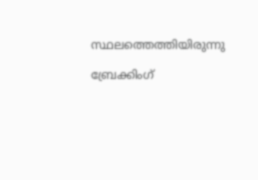സ്ഥലത്തെത്തിയിരുന്നു

ബ്രേക്കിംഗ്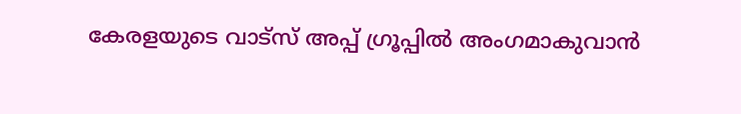കേരളയുടെ വാട്സ് അപ്പ് ഗ്രൂപ്പിൽ അംഗമാകുവാൻ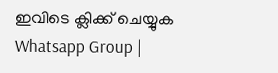ഇവിടെ ക്ലിക്ക് ചെയ്യുക Whatsapp Group |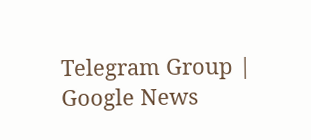Telegram Group | Google News